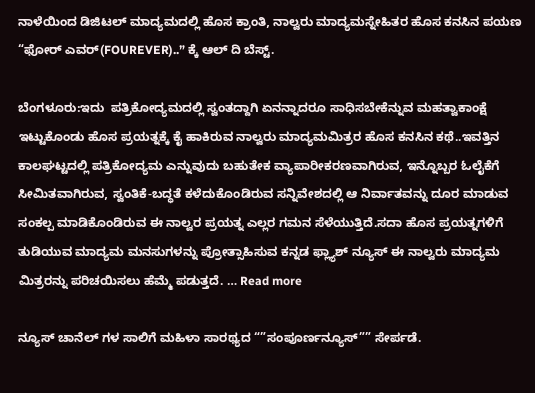ನಾಳೆಯಿಂದ ಡಿಜಿಟಲ್‌ ಮಾದ್ಯಮದಲ್ಲಿ ಹೊಸ ಕ್ರಾಂತಿ, ನಾಲ್ವರು ಮಾದ್ಯಮಸ್ನೇಹಿತರ ಹೊಸ ಕನಸಿನ ಪಯಣ “ಫೋರ್‌ ಎವರ್(FOUREVER)..” ಕ್ಕೆ ಆಲ್‌ ದಿ ಬೆಸ್ಟ್.

ಬೆಂಗಳೂರು:ಇದು  ಪತ್ರಿಕೋದ್ಯಮದಲ್ಲಿ ಸ್ವಂತದ್ದಾಗಿ ಏನನ್ನಾದರೂ ಸಾಧಿಸಬೇಕೆನ್ನುವ ಮಹತ್ವಾಕಾಂಕ್ಷೆ ಇಟ್ಟುಕೊಂಡು ಹೊಸ ಪ್ರಯತ್ನಕ್ಕೆ ಕೈ ಹಾಕಿರುವ ನಾಲ್ವರು ಮಾದ್ಯಮಮಿತ್ರರ ಹೊಸ ಕನಸಿನ ಕಥೆ..ಇವತ್ತಿನ ಕಾಲಘಟ್ಟದಲ್ಲಿ ಪತ್ರಿಕೋದ್ಯಮ ಎನ್ನುವುದು ಬಹುತೇಕ ವ್ಯಾಪಾರೀಕರಣವಾಗಿರುವ, ಇನ್ನೊಬ್ಬರ ಓಲೈಕೆಗೆ ಸೀಮಿತವಾಗಿರುವ, ಸ್ವಂತಿಕೆ-ಬದ್ಧತೆ ಕಳೆದುಕೊಂಡಿರುವ ಸನ್ನಿವೇಶದಲ್ಲಿ ಆ ನಿರ್ವಾತವನ್ನು ದೂರ ಮಾಡುವ ಸಂಕಲ್ಪ ಮಾಡಿಕೊಂಡಿರುವ ಈ ನಾಲ್ವರ ಪ್ರಯತ್ನ ಎಲ್ಲರ ಗಮನ ಸೆಳೆಯುತ್ತಿದೆ.ಸದಾ ಹೊಸ ಪ್ರಯತ್ನಗಳಿಗೆ ತುಡಿಯುವ ಮಾದ್ಯಮ ಮನಸುಗಳನ್ನು ಪ್ರೋತ್ಸಾಹಿಸುವ ಕನ್ನಡ ಫ್ಲ್ಯಾಶ್‌ ನ್ಯೂಸ್‌ ಈ ನಾಲ್ವರು ಮಾದ್ಯಮ ಮಿತ್ರರನ್ನು ಪರಿಚಯಿಸಲು ಹೆಮ್ಮೆ ಪಡುತ್ತದೆ. … Read more

ನ್ಯೂಸ್‌ ಚಾನೆಲ್‌ ಗಳ ಸಾಲಿಗೆ ಮಹಿಳಾ ಸಾರಥ್ಯದ “”ಸಂಪೂರ್ಣನ್ಯೂಸ್‌”” ಸೇರ್ಪಡೆ.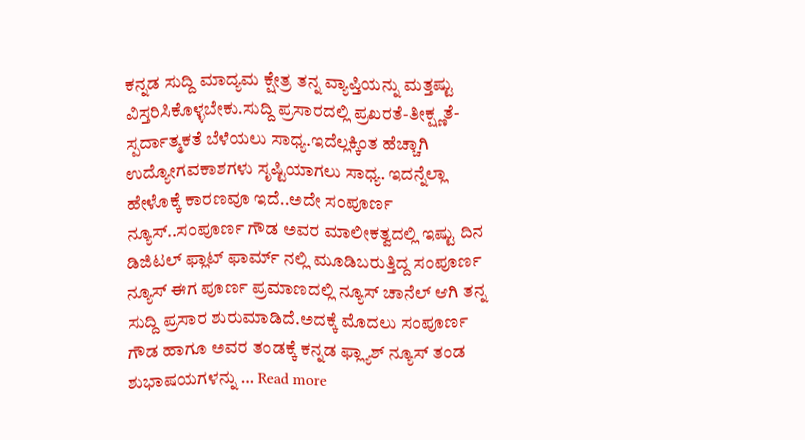ಕನ್ನಡ ಸುದ್ದಿ ಮಾದ್ಯಮ ಕ್ಷೇತ್ರ ತನ್ನ ವ್ಯಾಪ್ತಿಯನ್ನು ಮತ್ತಷ್ಟು ವಿಸ್ತರಿಸಿಕೊಳ್ಳಬೇಕು.ಸುದ್ದಿ ಪ್ರಸಾರದಲ್ಲಿ ಪ್ರಖರತೆ-ತೀಕ್ಷ್ಣತೆ-ಸ್ಪರ್ದಾತ್ಮಕತೆ ಬೆಳೆಯಲು ಸಾಧ್ಯ.ಇದೆಲ್ಲಕ್ಕಿಂತ ಹೆಚ್ಚಾಗಿ ಉದ್ಯೋಗವಕಾಶಗಳು ಸೃಷ್ಟಿಯಾಗಲು ಸಾ‍ಧ್ಯ. ಇದನ್ನೆಲ್ಲಾ ಹೇಳೊಕ್ಕೆ ಕಾರಣವೂ ಇದೆ..ಅದೇ ಸಂಪೂರ್ಣ ನ್ಯೂಸ್..ಸಂಪೂರ್ಣ ಗೌಡ ಅವರ ಮಾಲೀಕತ್ವದಲ್ಲಿ ಇಷ್ಟು ದಿನ ಡಿಜಿಟಲ್‌ ಫ್ಲಾಟ್‌ ಫಾರ್ಮ್‌ ನಲ್ಲಿ ಮೂಡಿಬರುತ್ತಿದ್ದ ಸಂಪೂರ್ಣ ನ್ಯೂಸ್‌ ಈಗ‌ ಪೂರ್ಣ ಪ್ರಮಾಣದಲ್ಲಿ ನ್ಯೂಸ್‌ ಚಾನೆಲ್‌ ಆಗಿ ತನ್ನ ಸುದ್ದಿ ಪ್ರಸಾರ ಶುರುಮಾಡಿದೆ.ಅದಕ್ಕೆ ಮೊದಲು ಸಂಪೂರ್ಣ ಗೌಡ ಹಾಗೂ ಅವರ ತಂಡಕ್ಕೆ ಕನ್ನಡ ಫ್ಲ್ಯಾಶ್‌ ನ್ಯೂಸ್‌ ತಂಡ  ಶುಭಾಷಯಗಳನ್ನು … Read more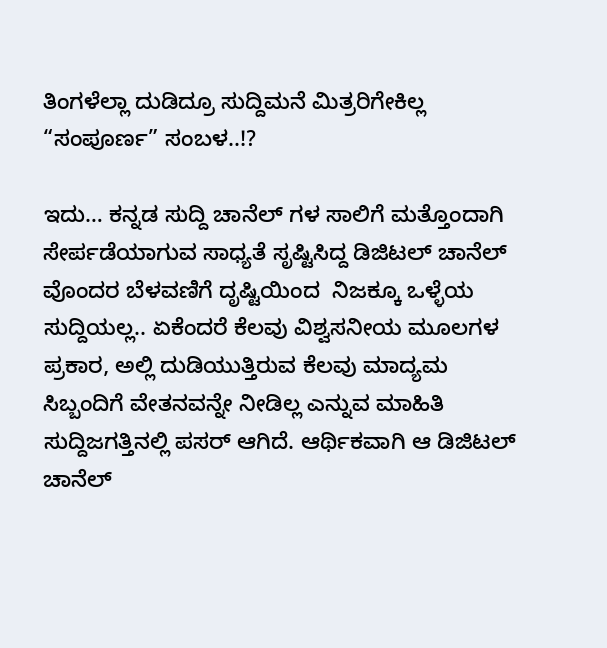ತಿಂಗಳೆಲ್ಲಾ ದುಡಿದ್ರೂ ಸುದ್ದಿಮನೆ ಮಿತ್ರರಿಗೇಕಿಲ್ಲ “ಸಂಪೂರ್ಣ” ಸಂಬಳ..!?

ಇದು… ಕನ್ನಡ ಸುದ್ದಿ ಚಾನೆಲ್‌ ಗಳ ಸಾಲಿಗೆ ಮತ್ತೊಂದಾಗಿ ಸೇರ್ಪಡೆಯಾಗುವ ಸಾಧ್ಯತೆ ಸೃಷ್ಟಿಸಿದ್ದ ಡಿಜಿಟಲ್‌ ಚಾನೆಲ್‌ ವೊಂದರ ಬೆಳವಣಿಗೆ ದೃಷ್ಟಿಯಿಂದ  ನಿಜಕ್ಕೂ ಒಳ್ಳೆಯ  ಸುದ್ದಿಯಲ್ಲ.. ಏಕೆಂದರೆ ಕೆಲವು ವಿಶ್ವಸನೀಯ ಮೂಲಗಳ ಪ್ರಕಾರ, ಅಲ್ಲಿ ದುಡಿಯುತ್ತಿರುವ ಕೆಲವು ಮಾದ್ಯಮ ಸಿಬ್ಬಂದಿಗೆ ವೇತನವನ್ನೇ ನೀಡಿಲ್ಲ ಎನ್ನುವ ಮಾಹಿತಿ  ಸುದ್ದಿಜಗತ್ತಿನಲ್ಲಿ ಪಸರ್‌ ಆಗಿದೆ. ಆರ್ಥಿಕವಾಗಿ ಆ ಡಿಜಿಟಲ್‌ ಚಾನೆಲ್‌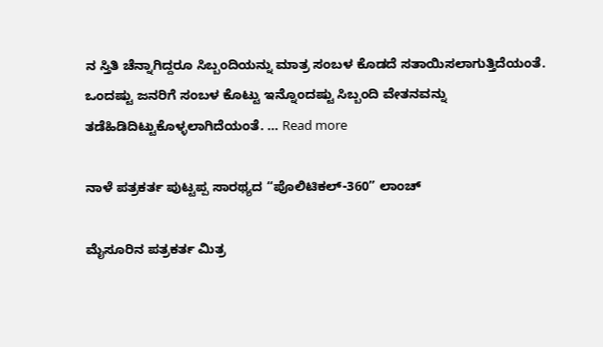ನ ಸ್ತಿತಿ ಚೆನ್ನಾಗಿದ್ದರೂ ಸಿಬ್ಬಂದಿಯನ್ನು ಮಾತ್ರ ಸಂಬಳ ಕೊಡದೆ ಸತಾಯಿಸಲಾಗುತ್ತಿದೆಯಂತೆ. ಒಂದಷ್ಟು ಜನರಿಗೆ ಸಂಬಳ ಕೊಟ್ಟು ಇನ್ನೊಂದಷ್ಟು ಸಿಬ್ಬಂದಿ ವೇತನವನ್ನು ತಡೆಹಿಡಿದಿಟ್ಟುಕೊಳ್ಳಲಾಗಿದೆಯಂತೆ. … Read more

ನಾಳೆ ಪತ್ರಕರ್ತ ಪುಟ್ಟಪ್ಪ ಸಾರಥ್ಯದ “ಪೊಲಿಟಿಕಲ್-360” ಲಾಂಚ್

ಮೈಸೂರಿನ ಪತ್ರಕರ್ತ ಮಿತ್ರ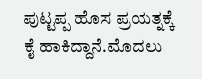ಪುಟ್ಟಪ್ಪ ಹೊಸ ಪ್ರಯತ್ನಕ್ಕೆ ಕೈ ಹಾಕಿದ್ದಾನೆ.ಮೊದಲು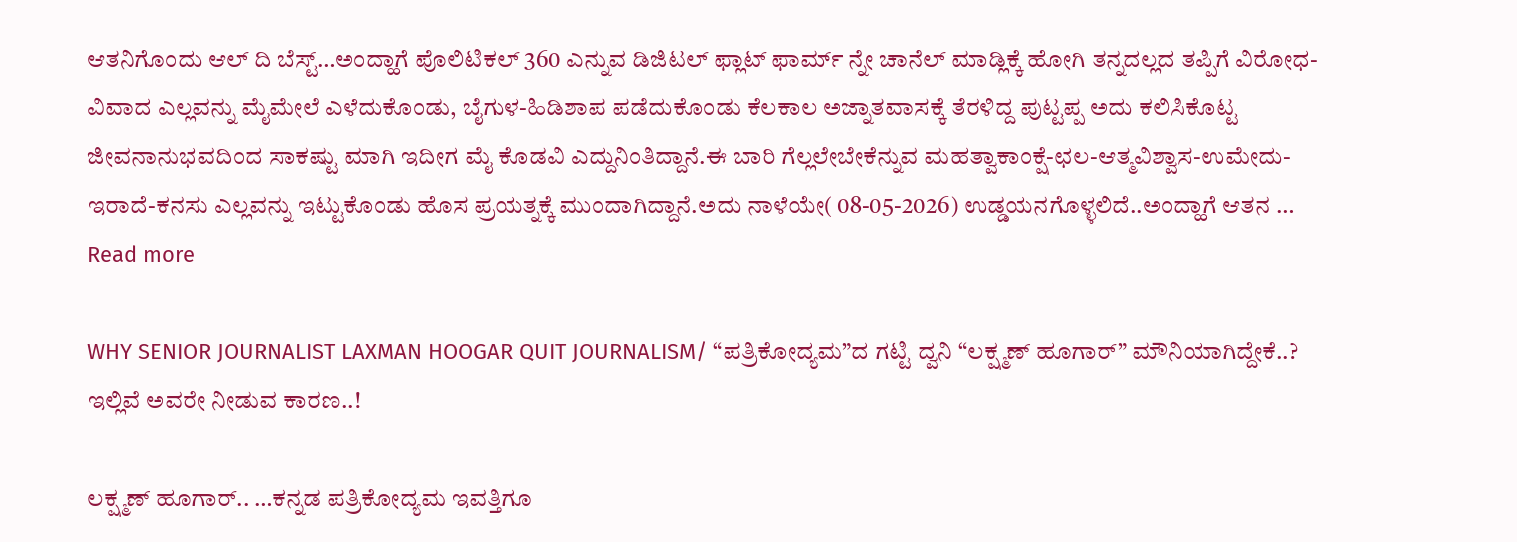ಆತನಿಗೊಂದು ಆಲ್ ದಿ ಬೆಸ್ಟ್…ಅಂದ್ಹಾಗೆ ಪೊಲಿಟಿಕಲ್ 360 ಎನ್ನುವ ಡಿಜಿಟಲ್ ಫ್ಲಾಟ್ ಫಾರ್ಮ್ ನ್ನೇ ಚಾನೆಲ್ ಮಾಡ್ಲಿಕ್ಕೆ ಹೋಗಿ ತನ್ನದಲ್ಲದ ತಪ್ಪಿಗೆ ವಿರೋಧ-ವಿವಾದ ಎಲ್ಲವನ್ನು ಮೈಮೇಲೆ ಎಳೆದುಕೊಂಡು, ಬೈಗುಳ-ಹಿಡಿಶಾಪ ಪಡೆದುಕೊಂಡು ಕೆಲಕಾಲ ಅಜ್ನಾತವಾಸಕ್ಕೆ ತೆರಳಿದ್ದ ಪುಟ್ಟಪ್ಪ ಅದು ಕಲಿಸಿಕೊಟ್ಟ ಜೀವನಾನುಭವದಿಂದ ಸಾಕಷ್ಟು ಮಾಗಿ ಇದೀಗ ಮೈ ಕೊಡವಿ ಎದ್ದುನಿಂತಿದ್ದಾನೆ.ಈ ಬಾರಿ ಗೆಲ್ಲಲೇಬೇಕೆನ್ನುವ ಮಹತ್ವಾಕಾಂಕ್ಷೆ-ಛಲ-ಆತ್ಮವಿಶ್ವಾಸ-ಉಮೇದು-ಇರಾದೆ-ಕನಸು ಎಲ್ಲವನ್ನು ಇಟ್ಟುಕೊಂಡು ಹೊಸ ಪ್ರಯತ್ನಕ್ಕೆ ಮುಂದಾಗಿದ್ದಾನೆ.ಅದು ನಾಳೆಯೇ( 08-05-2026) ಉಡ್ಡಯನಗೊಳ್ಳಲಿದೆ..ಅಂದ್ಹಾಗೆ ಆತನ … Read more

WHY SENIOR JOURNALIST LAXMAN HOOGAR QUIT JOURNALISM/ “ಪತ್ರಿಕೋದ್ಯಮ”ದ ಗಟ್ಟಿ ದ್ವನಿ “ಲಕ್ಷ್ಮಣ್ ಹೂಗಾರ್” ಮೌನಿಯಾಗಿದ್ದೇಕೆ..? ಇಲ್ಲಿವೆ ಅವರೇ ನೀಡುವ ಕಾರಣ..!

ಲಕ್ಷ್ಮಣ್ ಹೂಗಾರ್.. …ಕನ್ನಡ ಪತ್ರಿಕೋದ್ಯಮ ಇವತ್ತಿಗೂ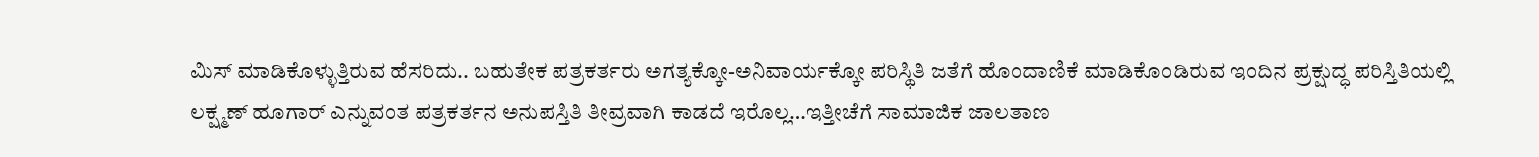ಮಿಸ್ ಮಾಡಿಕೊಳ್ಳುತ್ತಿರುವ ಹೆಸರಿದು.. ಬಹುತೇಕ ಪತ್ರಕರ್ತರು ಅಗತ್ಯಕ್ಕೋ-ಅನಿವಾರ್ಯಕ್ಕೋ ಪರಿಸ್ಥಿತಿ ಜತೆಗೆ ಹೊಂದಾಣಿಕೆ ಮಾಡಿಕೊಂಡಿರುವ ಇಂದಿನ ಪ್ರಕ್ಷುದ್ಧ ಪರಿಸ್ತಿತಿಯಲ್ಲಿ ಲಕ್ಷ್ಮಣ್ ಹೂಗಾರ್ ಎನ್ನುವಂತ ಪತ್ರಕರ್ತನ ಅನುಪಸ್ತಿತಿ ತೀವ್ರವಾಗಿ ಕಾಡದೆ ಇರೊಲ್ಲ…ಇತ್ತೀಚೆಗೆ ಸಾಮಾಜಿಕ ಜಾಲತಾಣ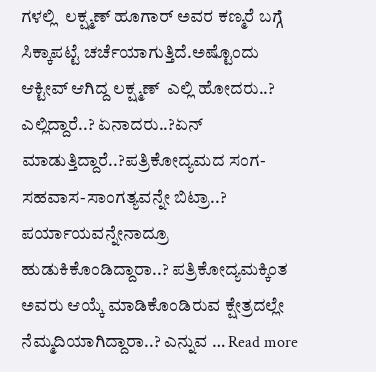ಗಳಲ್ಲಿ  ಲಕ್ಷ್ಮಣ್ ಹೂಗಾರ್ ಅವರ ಕಣ್ಮರೆ ಬಗ್ಗೆ ಸಿಕ್ಕಾಪಟ್ಟೆ ಚರ್ಚೆಯಾಗುತ್ತಿದೆ.ಅಷ್ಟೊಂದು ಆಕ್ಟೀವ್ ಆಗಿದ್ದ ಲಕ್ಷ್ಮಣ್  ಎಲ್ಲಿ ಹೋದರು..? ಎಲ್ಲಿದ್ದಾರೆ..? ಏನಾದರು..?ಏನ್ ಮಾಡುತ್ತಿದ್ದಾರೆ..?ಪತ್ರಿಕೋದ್ಯಮದ ಸಂಗ-ಸಹವಾಸ-ಸಾಂಗತ್ಯವನ್ನೇ ಬಿಟ್ರಾ..? ಪರ್ಯಾಯವನ್ನೇನಾದ್ರೂ ಹುಡುಕಿಕೊಂಡಿದ್ದಾರಾ..? ಪತ್ರಿಕೋದ್ಯಮಕ್ಕಿಂತ ಅವರು ಆಯ್ಕೆ ಮಾಡಿಕೊಂಡಿರುವ ಕ್ಷೇತ್ರದಲ್ಲೇ ನೆಮ್ಮದಿಯಾಗಿದ್ದಾರಾ..? ಎನ್ನುವ … Read more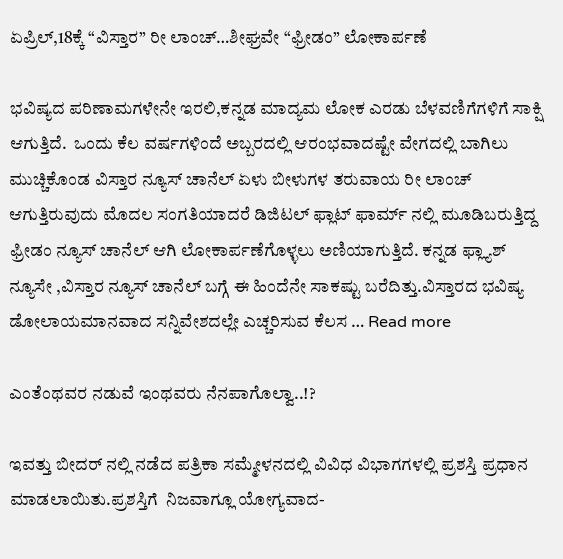ಏಪ್ರಿಲ್,18ಕ್ಕೆ “ವಿಸ್ತಾರ” ರೀ ಲಾಂಚ್…ಶೀಘ್ರವೇ “ಫ್ರೀಡಂ” ಲೋಕಾರ್ಪಣೆ

ಭವಿಷ್ಯದ ಪರಿಣಾಮಗಳೇನೇ ಇರಲಿ,ಕನ್ನಡ ಮಾದ್ಯಮ ಲೋಕ ಎರಡು ಬೆಳವಣಿಗೆಗಳಿಗೆ ಸಾಕ್ಷಿ ಆಗುತ್ತಿದೆ.  ಒಂದು ಕೆಲ ವರ್ಷಗಳಿಂದೆ ಅಬ್ಬರದಲ್ಲಿ ಆರಂಭವಾದಷ್ಟೇ ವೇಗದಲ್ಲಿ ಬಾಗಿಲು ಮುಚ್ಚಿಕೊಂಡ ವಿಸ್ತಾರ ನ್ಯೂಸ್ ಚಾನೆಲ್ ಏಳು ಬೀಳುಗಳ ತರುವಾಯ ರೀ ಲಾಂಚ್ ಆಗುತ್ತಿರುವುದು ಮೊದಲ ಸಂಗತಿಯಾದರೆ ಡಿಜಿಟಲ್ ಫ್ಲಾಟ್ ಫಾರ್ಮ್ ನಲ್ಲಿ ಮೂಡಿಬರುತ್ತಿದ್ದ ಫ್ರೀಡಂ ನ್ಯೂಸ್ ಚಾನೆಲ್ ಆಗಿ ಲೋಕಾರ್ಪಣೆಗೊಳ್ಳಲು ಅಣಿಯಾಗುತ್ತಿದೆ. ಕನ್ನಡ ಫ್ಲ್ಯಾಶ್ ನ್ಯೂಸೇ ,ವಿಸ್ತಾರ ನ್ಯೂಸ್ ಚಾನೆಲ್ ಬಗ್ಗೆ ಈ ಹಿಂದೆನೇ ಸಾಕಷ್ಟು ಬರೆದಿತ್ತು.ವಿಸ್ತಾರದ ಭವಿಷ್ಯ ಡೋಲಾಯಮಾನವಾದ ಸನ್ನಿವೇಶದಲ್ಲೇ ಎಚ್ಚರಿಸುವ ಕೆಲಸ … Read more

ಎಂತೆಂಥವರ ನಡುವೆ ಇಂಥವರು ನೆನಪಾಗೊಲ್ವಾ..!?

ಇವತ್ತು ಬೀದರ್‌ ನಲ್ಲಿ ನಡೆದ ಪತ್ರಿಕಾ ಸಮ್ಮೇಳನದಲ್ಲಿ ವಿವಿಧ ವಿಭಾಗಗಳಲ್ಲಿ ಪ್ರಶಸ್ತಿ ಪ್ರಧಾನ ಮಾಡಲಾಯಿತು.ಪ್ರಶಸ್ತಿಗೆ  ನಿಜವಾಗ್ಲೂ ಯೋಗ್ಯವಾದ-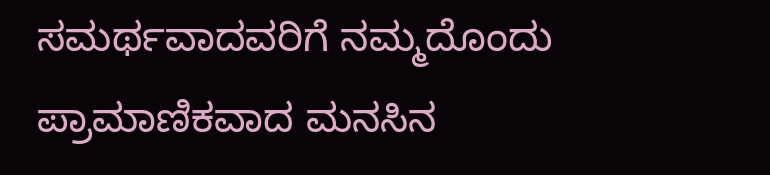ಸಮರ್ಥವಾದವರಿಗೆ ನಮ್ಮದೊಂದು ಪ್ರಾಮಾಣಿಕವಾದ ಮನಸಿನ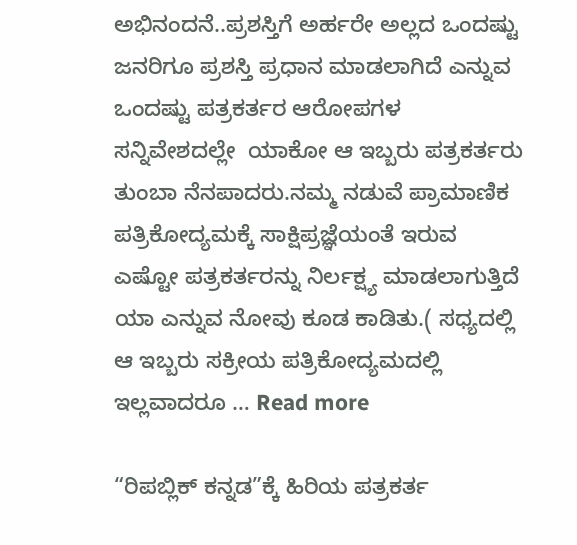ಅಭಿನಂದನೆ..ಪ್ರಶಸ್ತಿಗೆ ಅರ್ಹರೇ ಅಲ್ಲದ ಒಂದಷ್ಟು ಜನರಿಗೂ ಪ್ರಶಸ್ತಿ ಪ್ರಧಾನ ಮಾಡಲಾಗಿದೆ ಎನ್ನುವ ಒಂದಷ್ಟು ಪತ್ರಕರ್ತರ ಆರೋಪಗಳ ಸನ್ನಿವೇಶದಲ್ಲೇ  ಯಾಕೋ ಆ ಇಬ್ಬರು ಪತ್ರಕರ್ತರು ತುಂಬಾ ನೆನಪಾದರು.ನಮ್ಮ ನಡುವೆ ಪ್ರಾಮಾಣಿಕ ಪತ್ರಿಕೋದ್ಯಮಕ್ಕೆ ಸಾಕ್ಷಿಪ್ರಜ್ಞೆಯಂತೆ ಇರುವ ಎಷ್ಟೋ ಪತ್ರಕರ್ತರನ್ನು ನಿರ್ಲಕ್ಷ್ಯ ಮಾಡಲಾಗುತ್ತಿದೆ ಯಾ ಎನ್ನುವ ನೋವು ಕೂಡ ಕಾಡಿತು.( ಸಧ್ಯದಲ್ಲಿ ಆ ಇಬ್ಬರು ಸಕ್ರೀಯ ಪತ್ರಿಕೋದ್ಯಮದಲ್ಲಿ ಇಲ್ಲವಾದರೂ … Read more

“ರಿಪಬ್ಲಿಕ್‌ ಕನ್ನಡ”ಕ್ಕೆ ಹಿರಿಯ ಪತ್ರಕರ್ತ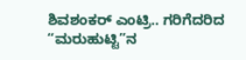ಶಿವಶಂಕರ್ ಎಂಟ್ರಿ.. ಗರಿಗೆದರಿದ “ಮರುಹುಟ್ಟಿ”ನ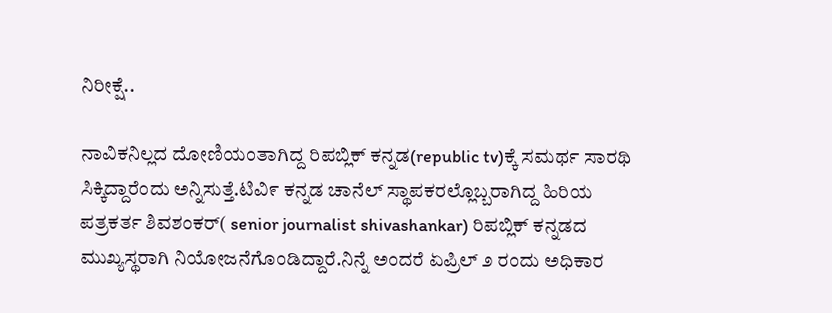ನಿರೀಕ್ಷೆ..

ನಾವಿಕನಿಲ್ಲದ ದೋಣಿಯಂತಾಗಿದ್ದ ರಿಪಬ್ಲಿಕ್‌ ಕನ್ನಡ(republic tv)ಕ್ಕೆ ಸಮರ್ಥ ಸಾರಥಿ ಸಿಕ್ಕಿದ್ದಾರೆಂದು ಅನ್ನಿಸುತ್ತೆ.ಟಿವಿ೯ ಕನ್ನಡ ಚಾನೆಲ್‌ ಸ್ಥಾಪಕರಲ್ಲೊಬ್ಬರಾಗಿದ್ದ ಹಿರಿಯ ಪತ್ರಕರ್ತ ಶಿವಶಂಕರ್‌( senior journalist shivashankar) ರಿಪಬ್ಲಿಕ್‌ ಕನ್ನಡದ ಮುಖ್ಯಸ್ಥರಾಗಿ ನಿಯೋಜನೆಗೊಂಡಿದ್ದಾರೆ.ನಿನ್ನೆ ಅಂದರೆ ಏಪ್ರಿಲ್‌ ೨ ರಂದು ಅಧಿಕಾರ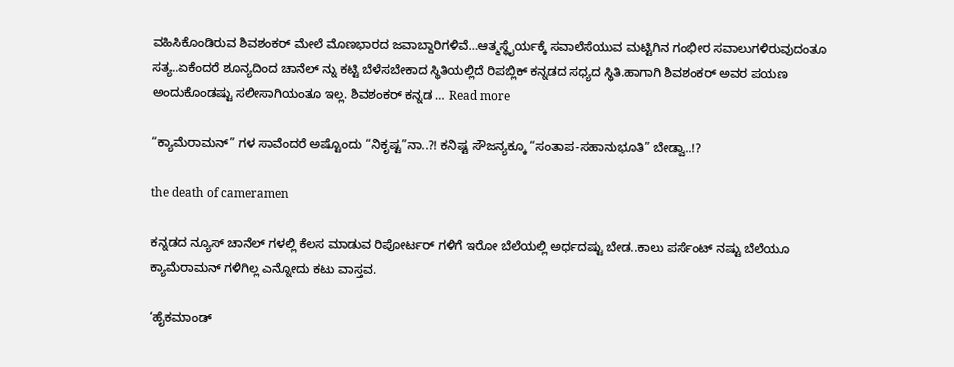ವಹಿಸಿಕೊಂಡಿರುವ ಶಿವಶಂಕರ್‌ ಮೇಲೆ ಮೊಣಭಾರದ ಜವಾಬ್ದಾರಿಗಳಿವೆ…ಆತ್ಮಸ್ಥೈರ್ಯಕ್ಕೆ ಸವಾಲೆಸೆಯುವ ಮಟ್ಟಿಗಿನ ಗಂಭೀರ ಸವಾಲುಗಳಿರುವುದಂತೂ ಸತ್ಯ..ಏಕೆಂದರೆ ಶೂನ್ಯದಿಂದ ಚಾನೆಲ್‌ ನ್ನು ಕಟ್ಟಿ ಬೆಳೆಸಬೇಕಾದ ಸ್ಥಿತಿಯಲ್ಲಿದೆ ರಿಪಬ್ಲಿಕ್‌ ಕನ್ನಡದ ಸಧ್ಯದ ಸ್ಥಿತಿ.ಹಾಗಾಗಿ ಶಿವಶಂಕರ್‌ ಅವರ ಪಯಣ ಅಂದುಕೊಂಡಷ್ಟು ಸಲೀಸಾಗಿಯಂತೂ ಇಲ್ಲ. ಶಿವಶಂಕರ್‌ ಕನ್ನಡ … Read more

“ಕ್ಯಾಮೆರಾಮನ್‌” ಗಳ ಸಾವೆಂದರೆ ಅಷ್ಟೊಂದು “ನಿಕೃಷ್ಟ”ನಾ..?! ಕನಿಷ್ಟ ಸೌಜನ್ಯಕ್ಕೂ “ಸಂತಾಪ-ಸಹಾನುಭೂತಿ” ಬೇಡ್ವಾ..!?

the death of cameramen

ಕನ್ನಡದ ನ್ಯೂಸ್‌ ಚಾನೆಲ್‌ ಗಳಲ್ಲಿ ಕೆಲಸ ಮಾಡುವ ರಿಪೋರ್ಟರ್‌ ಗಳಿಗೆ ಇರೋ ಬೆಲೆಯಲ್ಲಿ ಅರ್ಧದಷ್ಟು ಬೇಡ..ಕಾಲು ಪರ್ಸೆಂಟ್‌ ನಷ್ಟು ಬೆಲೆಯೂ ಕ್ಯಾಮೆರಾಮನ್‌ ಗಳಿಗಿಲ್ಲ ಎನ್ನೋದು ಕಟು ವಾಸ್ತವ.

‘ಹೈಕಮಾಂಡ್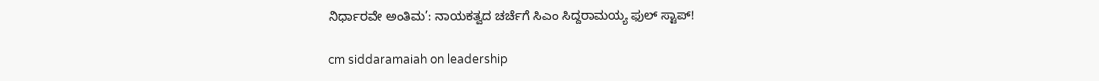ನಿರ್ಧಾರವೇ ಅಂತಿಮ’: ನಾಯಕತ್ವದ ಚರ್ಚೆಗೆ ಸಿಎಂ ಸಿದ್ದರಾಮಯ್ಯ ಫುಲ್ ಸ್ಟಾಪ್!

cm siddaramaiah on leadership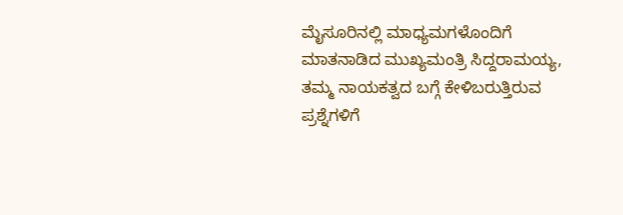ಮೈಸೂರಿನಲ್ಲಿ ಮಾಧ್ಯಮಗಳೊಂದಿಗೆ ಮಾತನಾಡಿದ ಮುಖ್ಯಮಂತ್ರಿ ಸಿದ್ದರಾಮಯ್ಯ, ತಮ್ಮ ನಾಯಕತ್ವದ ಬಗ್ಗೆ ಕೇಳಿಬರುತ್ತಿರುವ ಪ್ರಶ್ನೆಗಳಿಗೆ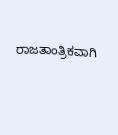ರಾಜತಾಂತ್ರಿಕವಾಗಿ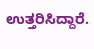ಉತ್ತರಿಸಿದ್ದಾರೆ.